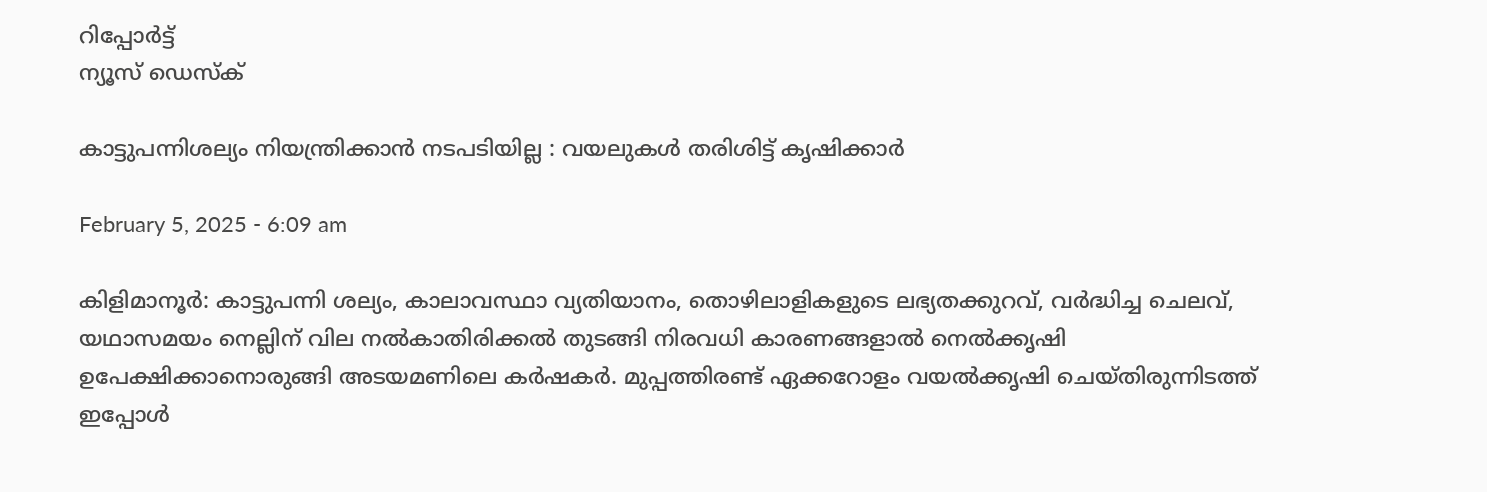റിപ്പോര്‍ട്ട്
ന്യൂസ് ഡെസ്ക്

കാട്ടുപന്നിശല്യം നിയന്ത്രിക്കാൻ നടപടിയില്ല : വയലുകള്‍ തരിശിട്ട് കൃഷിക്കാർ

February 5, 2025 - 6:09 am

കിളിമാനൂർ: കാട്ടുപന്നി ശല്യം, കാലാവസ്ഥാ വ്യതിയാനം, തൊഴിലാളികളുടെ ലഭ്യതക്കുറവ്, വർദ്ധിച്ച ചെലവ്, യഥാസമയം നെല്ലിന് വില നല്‍കാതിരിക്കല്‍ തുടങ്ങി നിരവധി കാരണങ്ങളാല്‍ നെല്‍ക്കൃഷി ഉപേക്ഷിക്കാനൊരുങ്ങി അടയമണിലെ കർഷകർ. മുപ്പത്തിരണ്ട് ഏക്കറോളം വയല്‍ക്കൃഷി ചെയ്തിരുന്നിടത്ത് ഇപ്പോള്‍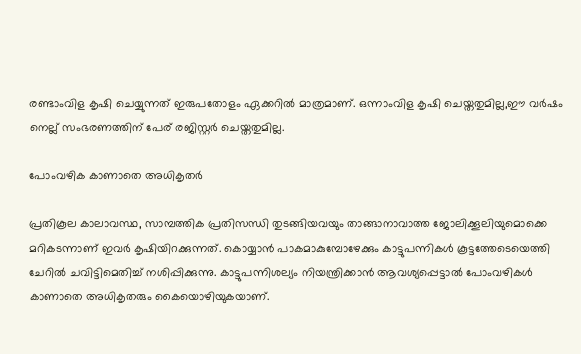രണ്ടാംവിള കൃഷി ചെയ്യുന്നത് ഇരുപതോളം ഏക്കറില്‍ മാത്രമാണ്. ഒന്നാംവിള കൃഷി ചെയ്തതുമില്ല,ഈ വർഷം നെല്ല് സംഭരണത്തിന് പേര് രജിസ്റ്റർ ചെയ്തതുമില്ല.

പോംവഴിക കാണാതെ അധികൃതർ

പ്രതികൂല കാലാവസ്ഥ, സാമ്പത്തിക പ്രതിസന്ധി തുടങ്ങിയവയും താങ്ങാനാവാത്ത ജോലിക്കൂലിയുമൊക്കെ മറികടന്നാണ് ഇവർ കൃഷിയിറക്കുന്നത്. കൊയ്യാൻ പാകമാകുമ്പോഴേക്കും കാട്ടുപന്നികള്‍ കൂട്ടത്തേടെയെത്തി ചേറില്‍ ചവിട്ടിമെതിച്ച്‌ നശിപ്പിക്കുന്നു. കാട്ടുപന്നിശല്യം നിയന്ത്രിക്കാൻ ആവശ്യപ്പെട്ടാല്‍ പോംവഴികള്‍ കാണാതെ അധികൃതരും കൈയൊഴിയുകയാണ്.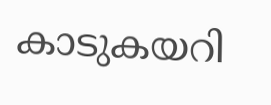കാടുകയറി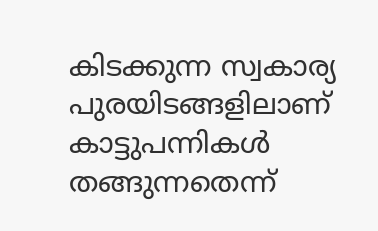കിടക്കുന്ന സ്വകാര്യ പുരയിടങ്ങളിലാണ് കാട്ടുപന്നികള്‍ തങ്ങുന്നതെന്ന്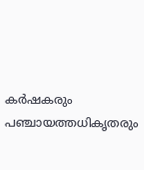കർഷകരും പഞ്ചായത്തധികൃതരും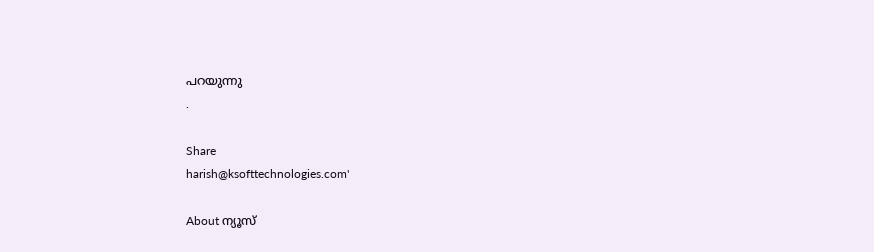പറയുന്നു
.

Share
harish@ksofttechnologies.com'

About ന്യൂസ്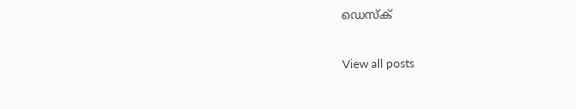ഡെസ്ക്

View all posts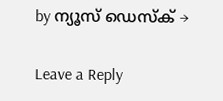by ന്യൂസ് ഡെസ്ക് →

Leave a Reply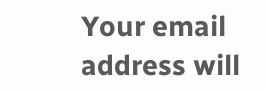Your email address will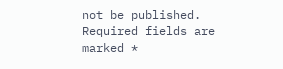not be published. Required fields are marked *